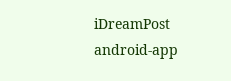iDreamPost
android-app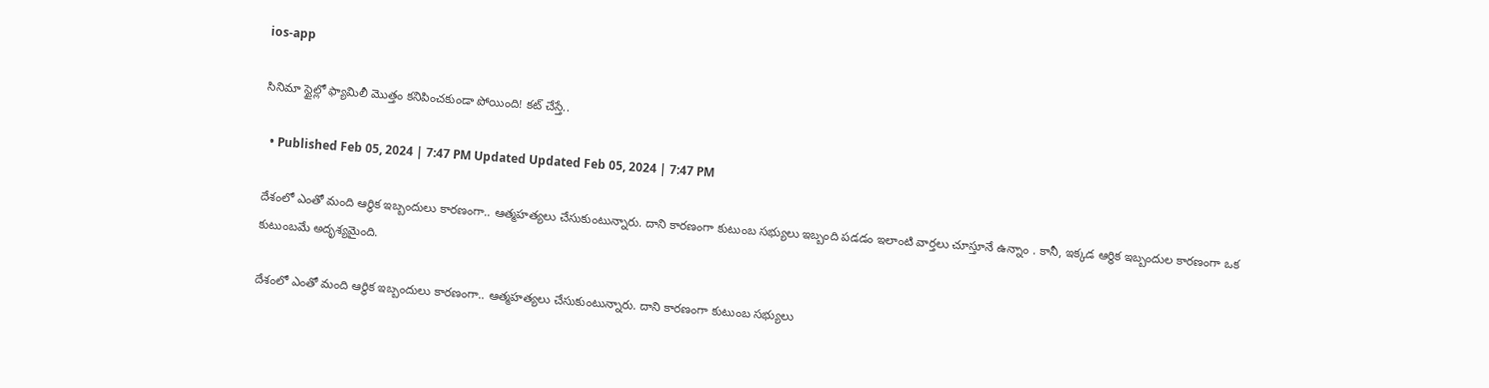ios-app

సినిమా స్టైల్లో ఫ్యామిలీ మొత్తం కనిపించకుండా పోయింది! కట్‌ చేస్తే..

  • Published Feb 05, 2024 | 7:47 PM Updated Updated Feb 05, 2024 | 7:47 PM

దేశంలో ఎంతో మంది ఆర్థిక ఇబ్బందులు కారణంగా.. ఆత్మహత్యలు చేసుకుంటున్నారు. దాని కారణంగా కుటుంబ సభ్యులు ఇబ్బంది పడడం ఇలాంటి వార్తలు చూస్తూనే ఉన్నాం . కానీ, ఇక్కడ ఆర్ధిక ఇబ్బందుల కారణంగా ఒక కుటుంబమే అదృశ్యమైంది.

దేశంలో ఎంతో మంది ఆర్థిక ఇబ్బందులు కారణంగా.. ఆత్మహత్యలు చేసుకుంటున్నారు. దాని కారణంగా కుటుంబ సభ్యులు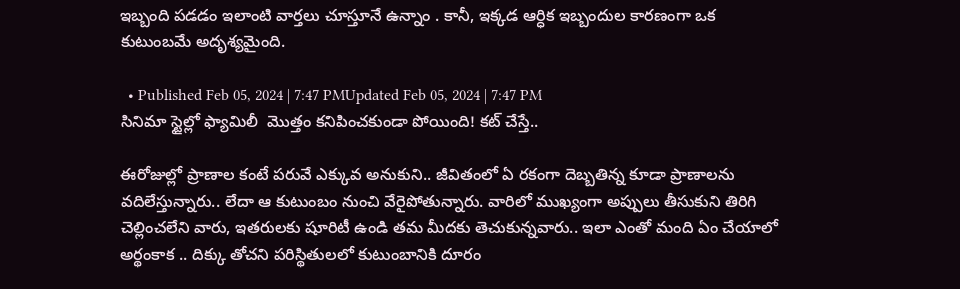ఇబ్బంది పడడం ఇలాంటి వార్తలు చూస్తూనే ఉన్నాం . కానీ, ఇక్కడ ఆర్ధిక ఇబ్బందుల కారణంగా ఒక కుటుంబమే అదృశ్యమైంది.

  • Published Feb 05, 2024 | 7:47 PMUpdated Feb 05, 2024 | 7:47 PM
సినిమా స్టైల్లో ఫ్యామిలీ  మొత్తం కనిపించకుండా పోయింది! కట్‌ చేస్తే..

ఈరోజుల్లో ప్రాణాల కంటే పరువే ఎక్కువ అనుకుని.. జీవితంలో ఏ రకంగా దెబ్బతిన్న కూడా ప్రాణాలను వదిలేస్తున్నారు.. లేదా ఆ కుటుంబం నుంచి వేరైపోతున్నారు. వారిలో ముఖ్యంగా అప్పులు తీసుకుని తిరిగి చెల్లించలేని వారు, ఇతరులకు షూరిటీ ఉండి తమ మీదకు తెచుకున్నవారు.. ఇలా ఎంతో మంది ఏం చేయాలో అర్థంకాక .. దిక్కు తోచని పరిస్థితులలో కుటుంబానికి దూరం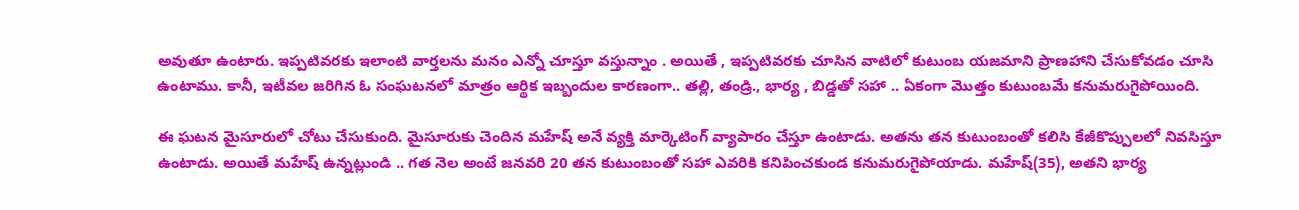అవుతూ ఉంటారు. ఇప్పటివరకు ఇలాంటి వార్తలను మనం ఎన్నో చూస్తూ వస్తున్నాం . అయితే , ఇప్పటివరకు చూసిన వాటిలో కుటుంబ యజమాని ప్రాణహాని చేసుకోవడం చూసి ఉంటాము. కానీ, ఇటీవల జరిగిన ఓ సంఘటనలో మాత్రం ఆర్థిక ఇబ్బందుల కారణంగా.. తల్లి, తండ్రి., భార్య , బిడ్డతో సహా .. ఏకంగా మొత్తం కుటుంబమే కనుమరుగైపోయింది.

ఈ ఘటన మైసూరులో చోటు చేసుకుంది. మైసూరుకు చెందిన మహేష్ అనే వ్యక్తి మార్కెటింగ్ వ్యాపారం చేస్తూ ఉంటాడు. అతను తన కుటుంబంతో కలిసి కేజీకొప్పులలో నివసిస్తూ ఉంటాడు. అయితే మహేష్ ఉన్నట్లుండి .. గత నెల అంటే జనవరి 20 తన కుటుంబంతో సహా ఎవరికి కనిపించకుండ కనుమరుగైపోయాడు. మహేష్(35), అతని భార్య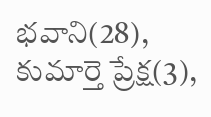భవాని(28), కుమార్తె ప్రేక్ష(3),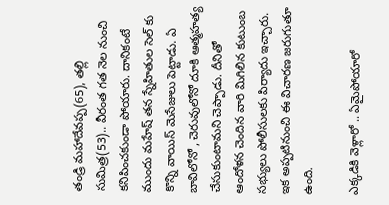తండ్రి మహాదేవప్ప(65), తల్లి సుమిత్ర(53).. వీరంత గత నెల నుంచి కనిపించకుండా పోయారు. దానికంటే ముందు మహేష్ తన స్నేహితుల సెల్ కు కొన్ని వాయిస్ మెసేజులు పెట్టాడు. ఏ బావిలోనో , చెరువులోనో దూకి ఆత్మహత్య చేసుకుంటామని చెప్పాడు. దీనితో ఆందోళన చెందిన వారి మిగిలిన కుటుంబ సభ్యులు పోలీసులకు పిర్యాదు ఇచ్చారు. ఇక అప్పటినుంచి ఈ విచారణ జరుగుతూ ఉంది.

ఎక్కడికి వెళ్లారో .. ఏమైపోయారో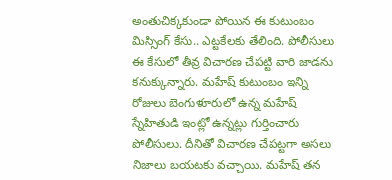అంతుచిక్కకుండా పోయిన ఈ కుటుంబం మిస్సింగ్ కేసు.. ఎట్టకేలకు తేలింది. పోలీసులు ఈ కేసులో తీవ్ర విచారణ చేపట్టి వారి జాడను కనుక్కున్నారు. మహేష్ కుటుంబం ఇన్ని రోజులు బెంగుళూరులో ఉన్న మహేష్ స్నేహితుడి ఇంట్లో ఉన్నట్లు గుర్తించారు పోలీసులు. దీనితో విచారణ చేపట్టగా అసలు నిజాలు బయటకు వచ్చాయి. మహేష్ తన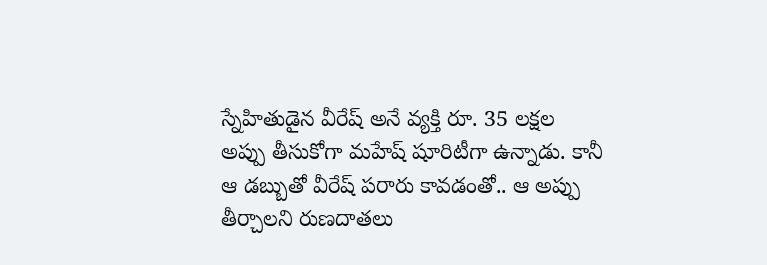స్నేహితుడైన వీరేష్ అనే వ్యక్తి రూ. 35 లక్షల అప్పు తీసుకోగా మహేష్ షూరిటీగా ఉన్నాడు. కానీ ఆ డబ్బుతో వీరేష్ పరారు కావడంతో.. ఆ అప్పు తీర్చాలని రుణదాతలు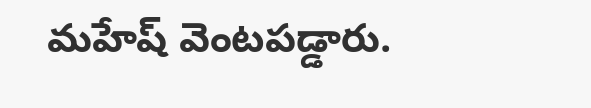మహేష్ వెంటపడ్డారు.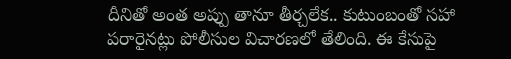దీనితో అంత అప్పు తానూ తీర్చలేక.. కుటుంబంతో సహా పరారైనట్లు పోలీసుల విచారణలో తేలింది. ఈ కేసుపై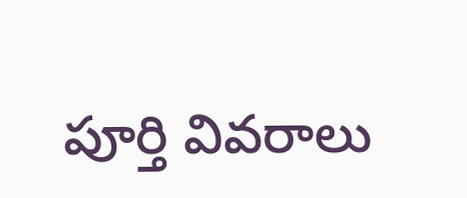పూర్తి వివరాలు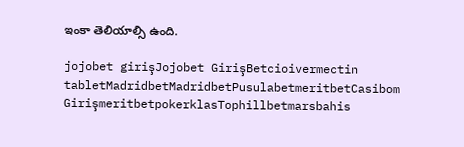ఇంకా తెలియాల్సి ఉంది.

jojobet girişJojobet GirişBetcioivermectin tabletMadridbetMadridbetPusulabetmeritbetCasibom GirişmeritbetpokerklasTophillbetmarsbahis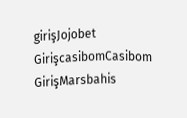girişJojobet GirişcasibomCasibom GirişMarsbahis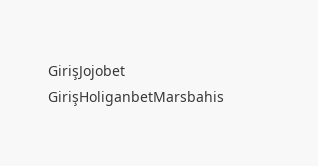GirişJojobet GirişHoliganbetMarsbahis